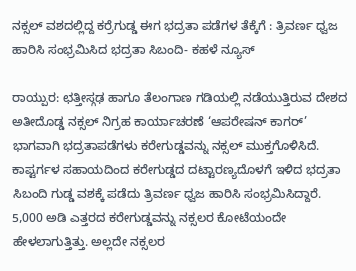ನಕ್ಸಲ್ ವಶದಲ್ಲಿದ್ದ ಕರ್ರೆಗುಡ್ಡ ಈಗ ಭದ್ರತಾ ಪಡೆಗಳ ತೆಕ್ಕೆಗೆ : ತ್ರಿವರ್ಣ ಧ್ವಜ ಹಾರಿಸಿ ಸಂಭ್ರಮಿಸಿದ ಭದ್ರತಾ ಸಿಬಂದಿ- ಕಹಳೆ ನ್ಯೂಸ್

ರಾಯ್ಪುರ: ಛತ್ತೀಸ್ಗಢ ಹಾಗೂ ತೆಲಂಗಾಣ ಗಡಿಯಲ್ಲಿ ನಡೆಯುತ್ತಿರುವ ದೇಶದ ಅತೀದೊಡ್ಡ ನಕ್ಸಲ್ ನಿಗ್ರಹ ಕಾರ್ಯಾಚರಣೆ ‘ಆಪರೇಷನ್ ಕಾಗರ್’ ಭಾಗವಾಗಿ ಭದ್ರತಾಪಡೆಗಳು ಕರೇಗುಡ್ಡವನ್ನು ನಕ್ಸಲ್ ಮುಕ್ತಗೊಳಿಸಿದೆ. ಕಾಪ್ಟರ್ಗಳ ಸಹಾಯದಿಂದ ಕರೇಗುಡ್ಡದ ದಟ್ಟಾರಣ್ಯದೊಳಗೆ ಇಳಿದ ಭದ್ರತಾ ಸಿಬಂದಿ ಗುಡ್ಡ ವಶಕ್ಕೆ ಪಡೆದು ತ್ರಿವರ್ಣ ಧ್ವಜ ಹಾರಿಸಿ ಸಂಭ್ರಮಿಸಿದ್ದಾರೆ.
5,000 ಅಡಿ ಎತ್ತರದ ಕರೇಗುಡ್ಡವನ್ನು ನಕ್ಸಲರ ಕೋಟೆಯಂದೇ ಹೇಳಲಾಗುತ್ತಿತ್ತು. ಅಲ್ಲದೇ ನಕ್ಸಲರ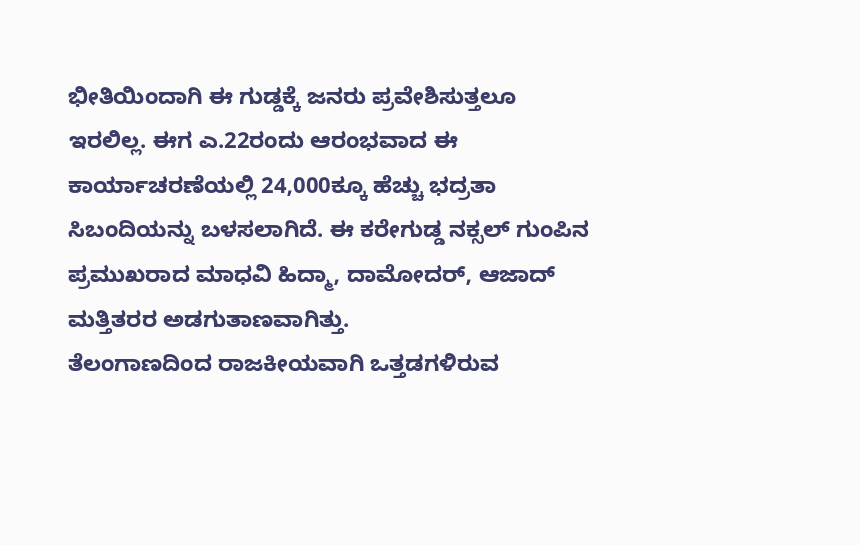ಭೀತಿಯಿಂದಾಗಿ ಈ ಗುಡ್ಡಕ್ಕೆ ಜನರು ಪ್ರವೇಶಿಸುತ್ತಲೂ ಇರಲಿಲ್ಲ. ಈಗ ಎ.22ರಂದು ಆರಂಭವಾದ ಈ ಕಾರ್ಯಾಚರಣೆಯಲ್ಲಿ 24,000ಕ್ಕೂ ಹೆಚ್ಚು ಭದ್ರತಾ ಸಿಬಂದಿಯನ್ನು ಬಳಸಲಾಗಿದೆ. ಈ ಕರೇಗುಡ್ಡ ನಕ್ಸಲ್ ಗುಂಪಿನ ಪ್ರಮುಖರಾದ ಮಾಧವಿ ಹಿದ್ಮಾ, ದಾಮೋದರ್, ಆಜಾದ್ ಮತ್ತಿತರರ ಅಡಗುತಾಣವಾಗಿತ್ತು.
ತೆಲಂಗಾಣದಿಂದ ರಾಜಕೀಯವಾಗಿ ಒತ್ತಡಗಳಿರುವ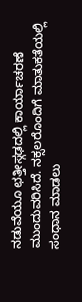ನಡುವೆಯೂ ಛತ್ತೀಸ್ಗಢದಲ್ಲಿ ಕಾರ್ಯಾಚರಣೆ ಮುಂದುವರಿಸಿದೆ. ನಕ್ಸಲರೊಂದಿಗೆ ಮಾತುಕತೆಯಲ್ಲಿ ಸಂಧಾನ ಮಾಡಲು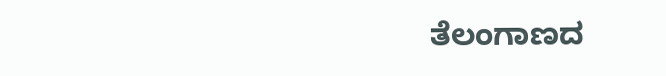ತೆಲಂಗಾಣದ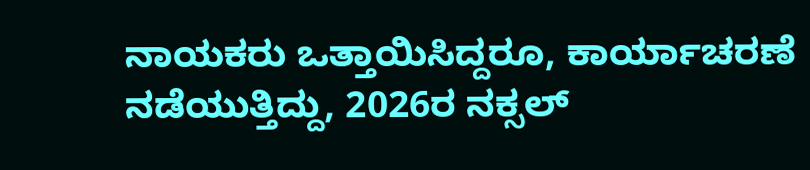ನಾಯಕರು ಒತ್ತಾಯಿಸಿದ್ದರೂ, ಕಾರ್ಯಾಚರಣೆ ನಡೆಯುತ್ತಿದ್ದು, 2026ರ ನಕ್ಸಲ್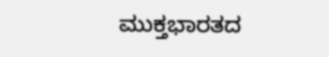ಮುಕ್ತಭಾರತದ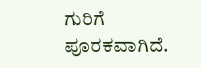ಗುರಿಗೆ ಪೂರಕವಾಗಿದೆ.